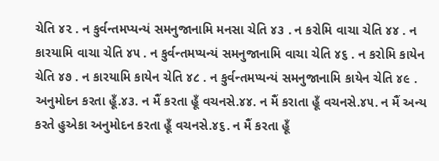ચેતિ ૪૨ . ન કુર્વન્તમપ્યન્યં સમનુજાનામિ મનસા ચેતિ ૪૩ . ન કરોમિ વાચા ચેતિ ૪૪ . ન કારયામિ વાચા ચેતિ ૪૫ . ન કુર્વન્તમપ્યન્યં સમનુજાનામિ વાચા ચેતિ ૪૬ . ન કરોમિ કાયેન ચેતિ ૪૭ . ન કારયામિ કાયેન ચેતિ ૪૮ . ન કુર્વન્તમપ્યન્યં સમનુજાનામિ કાયેન ચેતિ ૪૯ .
અનુમોદન કરતા હૂઁ.૪૩. ન મૈં કરતા હૂઁ વચનસે.૪૪. ન મૈં કરાતા હૂઁ વચનસે.૪૫. ન મૈં અન્ય કરતે હુએકા અનુમોદન કરતા હૂઁ વચનસે.૪૬. ન મૈં કરતા હૂઁ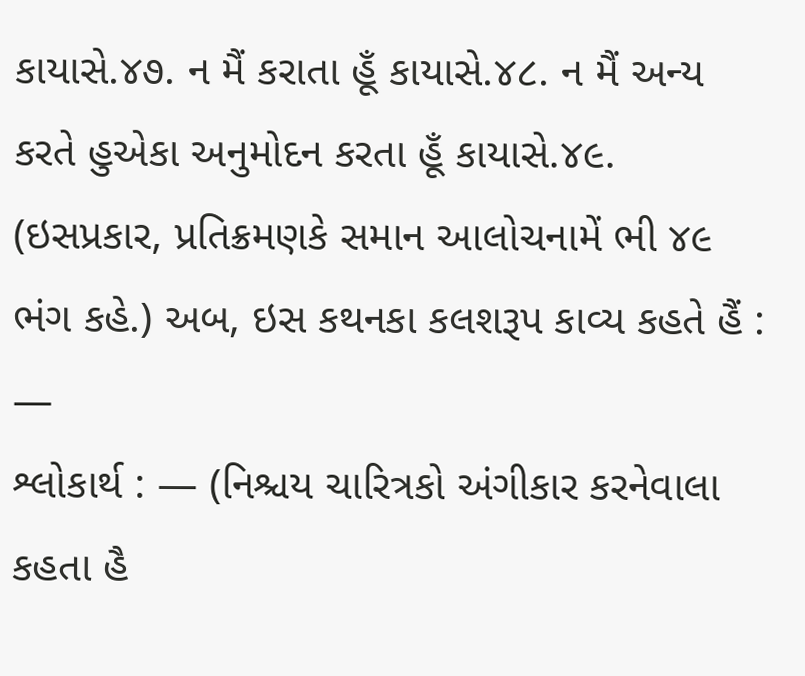કાયાસે.૪૭. ન મૈં કરાતા હૂઁ કાયાસે.૪૮. ન મૈં અન્ય કરતે હુએકા અનુમોદન કરતા હૂઁ કાયાસે.૪૯. (ઇસપ્રકાર, પ્રતિક્રમણકે સમાન આલોચનામેં ભી ૪૯ ભંગ કહે.) અબ, ઇસ કથનકા કલશરૂપ કાવ્ય કહતે હૈં : —
શ્લોકાર્થ : — (નિશ્ચય ચારિત્રકો અંગીકાર કરનેવાલા કહતા હૈ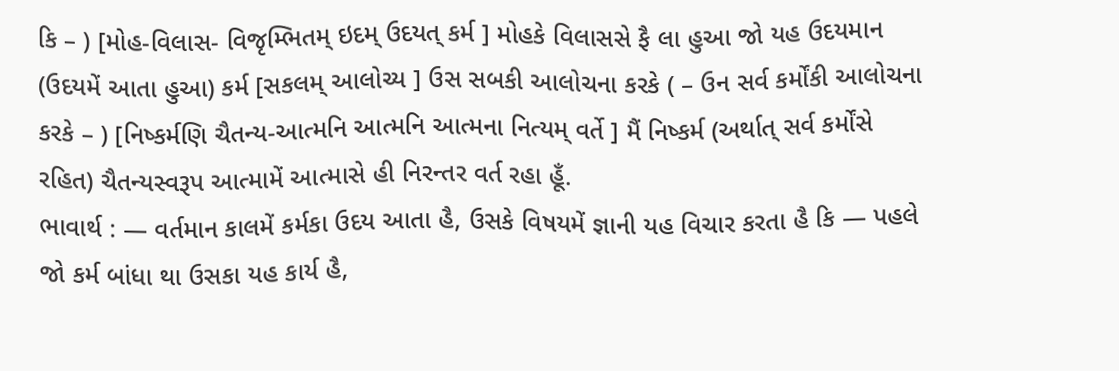કિ – ) [મોહ-વિલાસ- વિજૃમ્ભિતમ્ ઇદમ્ ઉદયત્ કર્મ ] મોહકે વિલાસસે ફૈ લા હુઆ જો યહ ઉદયમાન (ઉદયમેં આતા હુઆ) કર્મ [સકલમ્ આલોચ્ય ] ઉસ સબકી આલોચના કરકે ( – ઉન સર્વ કર્મોંકી આલોચના કરકે – ) [નિષ્કર્મણિ ચૈતન્ય-આત્મનિ આત્મનિ આત્મના નિત્યમ્ વર્તે ] મૈં નિષ્કર્મ (અર્થાત્ સર્વ કર્મોંસે રહિત) ચૈતન્યસ્વરૂપ આત્મામેં આત્માસે હી નિરન્તર વર્ત રહા હૂઁ.
ભાવાર્થ : — વર્તમાન કાલમેં કર્મકા ઉદય આતા હૈ, ઉસકે વિષયમેં જ્ઞાની યહ વિચાર કરતા હૈ કિ — પહલે જો કર્મ બાંધા થા ઉસકા યહ કાર્ય હૈ,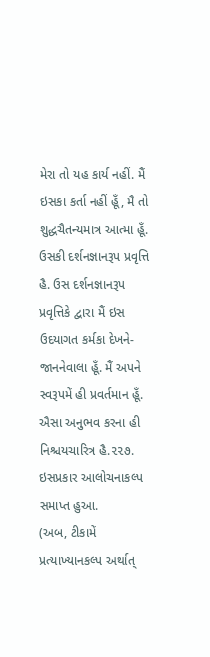મેરા તો યહ કાર્ય નહીં. મૈં ઇસકા કર્તા નહીં હૂઁ, મૈ તો શુદ્ધચૈતન્યમાત્ર આત્મા હૂઁ. ઉસકી દર્શનજ્ઞાનરૂપ પ્રવૃત્તિ હૈ. ઉસ દર્શનજ્ઞાનરૂપ પ્રવૃત્તિકે દ્વારા મૈં ઇસ ઉદયાગત કર્મકા દેખને-જાનનેવાલા હૂઁ. મૈં અપને સ્વરૂપમેં હી પ્રવર્તમાન હૂઁ. ઐસા અનુભવ કરના હી નિશ્ચયચારિત્ર હૈ.૨૨૭.
ઇસપ્રકાર આલોચનાકલ્પ સમાપ્ત હુઆ.
(અબ, ટીકામેં પ્રત્યાખ્યાનકલ્પ અર્થાત્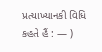પ્રત્યાખ્યાનકી વિધિ કહતે હૈં : — )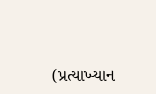(પ્રત્યાખ્યાન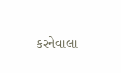કરનેવાલા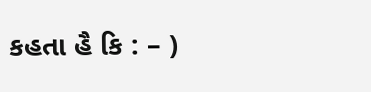કહતા હૈ કિ : – )